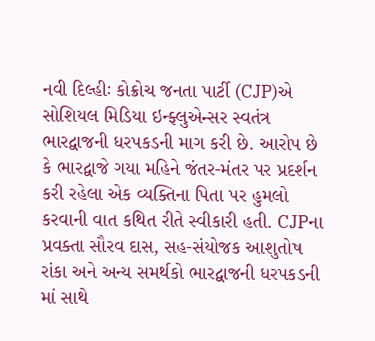નવી દિલ્હીઃ કોક્રોચ જનતા પાર્ટી (CJP)એ સોશિયલ મિડિયા ઇન્ફ્લુએન્સર સ્વતંત્ર ભારદ્વાજની ધરપકડની માગ કરી છે. આરોપ છે કે ભારદ્વાજે ગયા મહિને જંતર-મંતર પર પ્રદર્શન કરી રહેલા એક વ્યક્તિના પિતા પર હુમલો કરવાની વાત કથિત રીતે સ્વીકારી હતી. CJPના પ્રવક્તા સૌરવ દાસ, સહ-સંયોજક આશુતોષ રાંકા અને અન્ય સમર્થકો ભારદ્વાજની ધરપકડની માં સાથે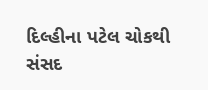દિલ્હીના પટેલ ચોકથી સંસદ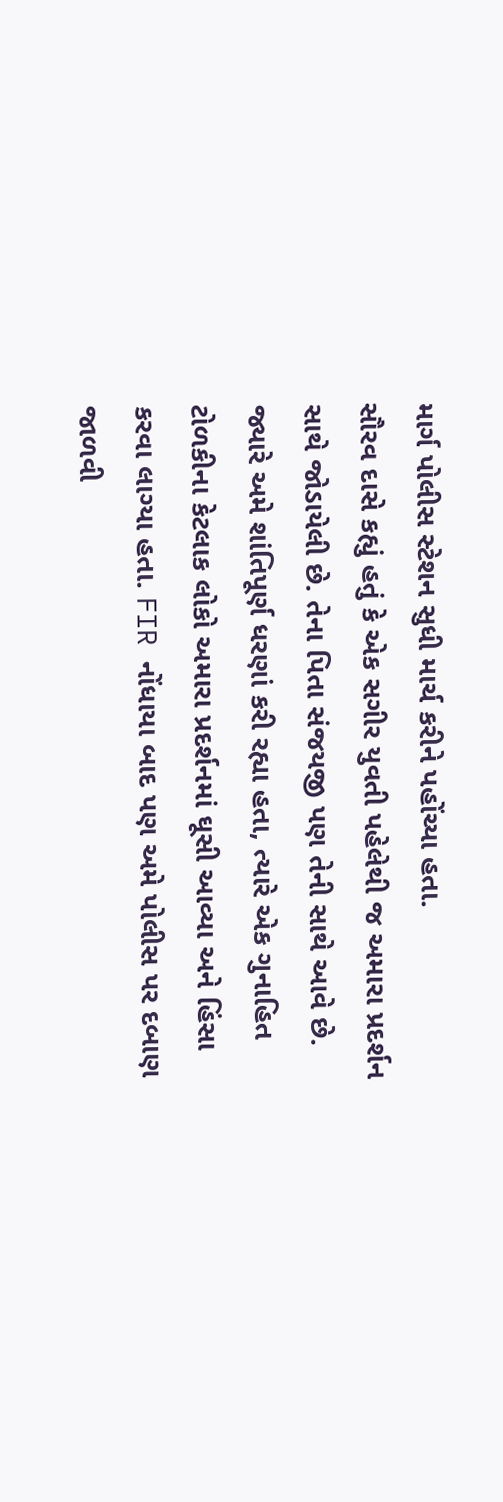માર્ગ પોલીસ સ્ટેશન સુધી માર્ચ કરીને પહોંચ્યા હતા.
સૌરવ દાસે કહ્યું હતું કે એક સગીર યુવતી પહેલેથી જ અમારા પ્રદર્શન સાથે જોડાયેલી છે. તેના પિતા સંજયજી પણ તેની સાથે આવે છે. જ્યારે અમે શાંતિપૂર્ણ ધરણાં કરી રહ્યા હતા, ત્યારે એક ગુનાહિત ટોળકીના કેટલાક લોકો અમારા પ્રદર્શનમાં ઘૂસી આવ્યા અને હિંસા કરવા લાગ્યા હતા. FIR નોંધાયા બાદ પણ અમે પોલીસ પર દબાણ જાળવી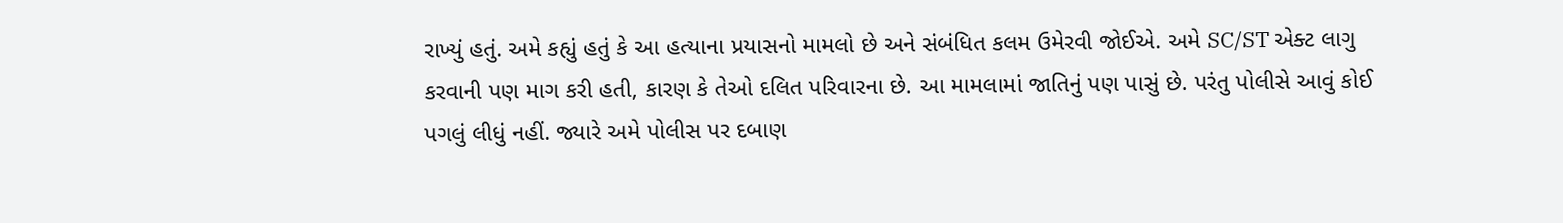રાખ્યું હતું. અમે કહ્યું હતું કે આ હત્યાના પ્રયાસનો મામલો છે અને સંબંધિત કલમ ઉમેરવી જોઈએ. અમે SC/ST એક્ટ લાગુ કરવાની પણ માગ કરી હતી, કારણ કે તેઓ દલિત પરિવારના છે. આ મામલામાં જાતિનું પણ પાસું છે. પરંતુ પોલીસે આવું કોઈ પગલું લીધું નહીં. જ્યારે અમે પોલીસ પર દબાણ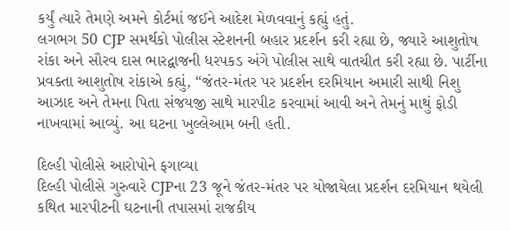કર્યું ત્યારે તેમણે અમને કોર્ટમાં જઈને આદેશ મેળવવાનું કહ્યું હતું.
લગભગ 50 CJP સમર્થકો પોલીસ સ્ટેશનની બહાર પ્રદર્શન કરી રહ્યા છે, જ્યારે આશુતોષ રાંકા અને સૌરવ દાસ ભારદ્વાજની ધરપકડ અંગે પોલીસ સાથે વાતચીત કરી રહ્યા છે. પાર્ટીના પ્રવક્તા આશુતોષ રાંકાએ કહ્યું, “જંતર-મંતર પર પ્રદર્શન દરમિયાન અમારી સાથી નિશુ આઝાદ અને તેમના પિતા સંજયજી સાથે મારપીટ કરવામાં આવી અને તેમનું માથું ફોડી નાખવામાં આવ્યું. આ ઘટના ખુલ્લેઆમ બની હતી.

દિલ્હી પોલીસે આરોપોને ફગાવ્યા
દિલ્હી પોલીસે ગુરુવારે CJPના 23 જૂને જંતર-મંતર પર યોજાયેલા પ્રદર્શન દરમિયાન થયેલી કથિત મારપીટની ઘટનાની તપાસમાં રાજકીય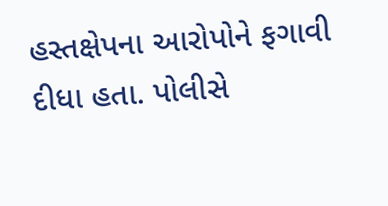હસ્તક્ષેપના આરોપોને ફગાવી દીધા હતા. પોલીસે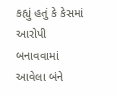કહ્યું હતું કે કેસમાં આરોપી બનાવવામાં આવેલા બંને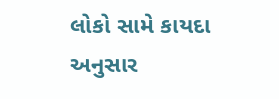લોકો સામે કાયદા અનુસાર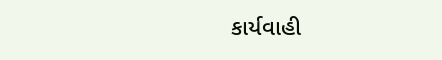કાર્યવાહી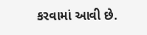કરવામાં આવી છે.